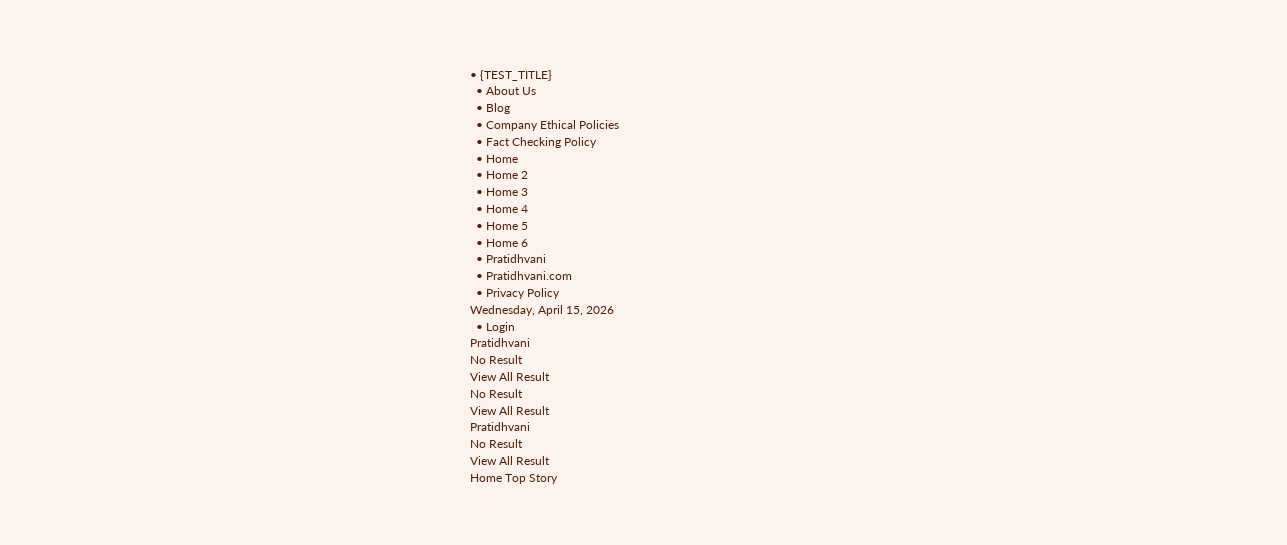• {TEST_TITLE}
  • About Us
  • Blog
  • Company Ethical Policies
  • Fact Checking Policy
  • Home
  • Home 2
  • Home 3
  • Home 4
  • Home 5
  • Home 6
  • Pratidhvani
  • Pratidhvani.com
  • Privacy Policy
Wednesday, April 15, 2026
  • Login
Pratidhvani
No Result
View All Result
No Result
View All Result
Pratidhvani
No Result
View All Result
Home Top Story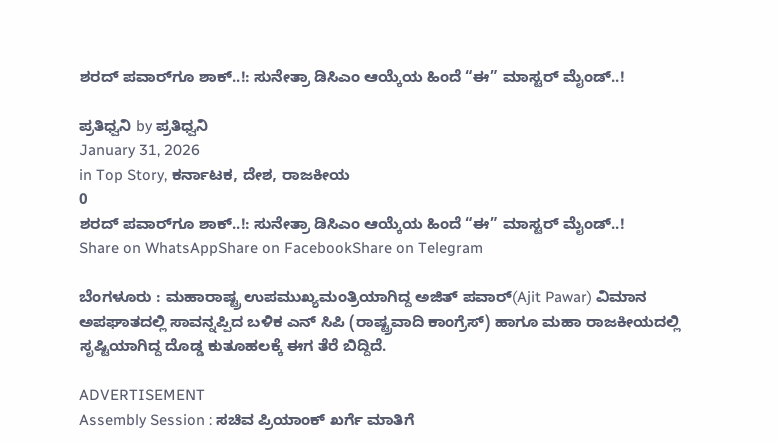ಶರದ್ ಪವಾರ್‌ಗೂ ಶಾಕ್..!: ಸುನೇತ್ರಾ ಡಿಸಿಎಂ ಆಯ್ಕೆಯ ಹಿಂದೆ “ಈ” ಮಾಸ್ಟರ್ ಮೈಂಡ್..!

ಪ್ರತಿಧ್ವನಿ by ಪ್ರತಿಧ್ವನಿ
January 31, 2026
in Top Story, ಕರ್ನಾಟಕ, ದೇಶ, ರಾಜಕೀಯ
0
ಶರದ್ ಪವಾರ್‌ಗೂ ಶಾಕ್..!: ಸುನೇತ್ರಾ ಡಿಸಿಎಂ ಆಯ್ಕೆಯ ಹಿಂದೆ “ಈ” ಮಾಸ್ಟರ್ ಮೈಂಡ್..!
Share on WhatsAppShare on FacebookShare on Telegram

ಬೆಂಗಳೂರು : ಮಹಾರಾಷ್ಟ್ರ ಉಪಮುಖ್ಯಮಂತ್ರಿಯಾಗಿದ್ದ ಅಜಿತ್ ಪವಾರ್(Ajit Pawar) ವಿಮಾನ ಅಪಘಾತದಲ್ಲಿ ಸಾವನ್ನಪ್ಪಿದ ಬಳಿಕ ಎನ್ ಸಿಪಿ (ರಾಷ್ಟ್ರವಾದಿ ಕಾಂಗ್ರೆಸ್) ಹಾಗೂ ಮಹಾ ರಾಜಕೀಯದಲ್ಲಿ ಸೃಷ್ಟಿಯಾಗಿದ್ದ ದೊಡ್ಡ ಕುತೂಹಲಕ್ಕೆ ಈಗ ತೆರೆ ಬಿದ್ದಿದೆ.

ADVERTISEMENT
Assembly Session : ಸಚಿವ ಪ್ರಿಯಾಂಕ್‌ ಖರ್ಗೆ ಮಾತಿಗೆ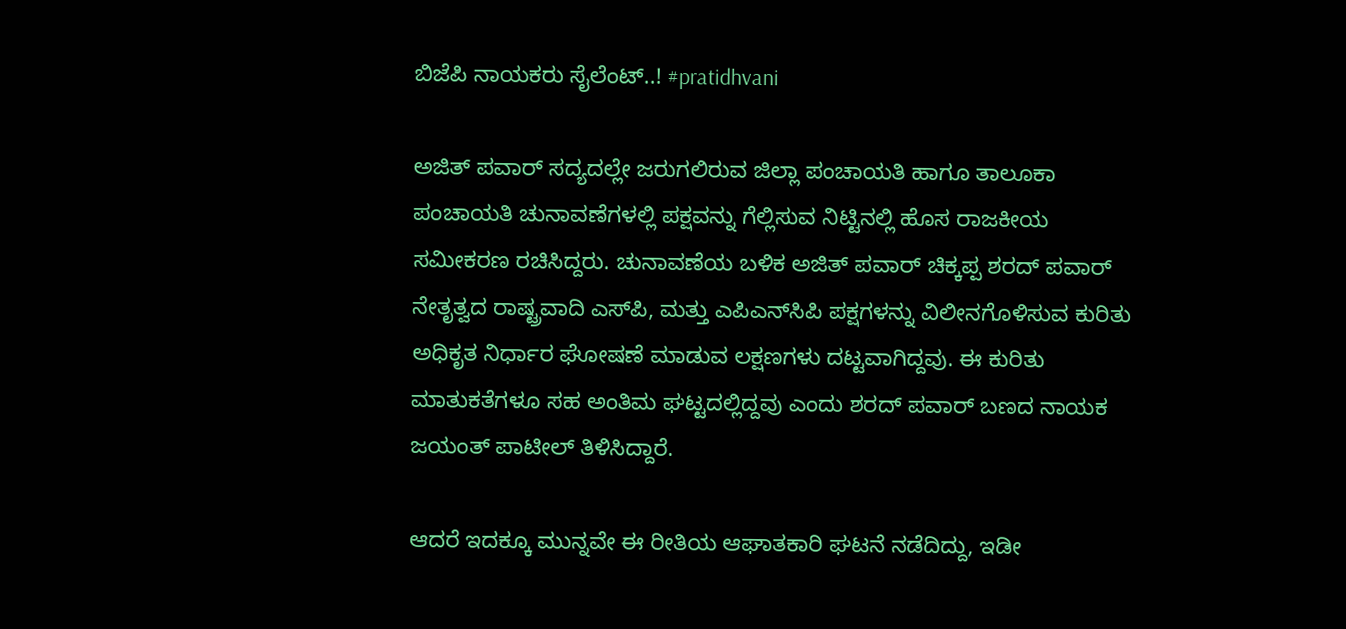ಬಿಜೆಪಿ ನಾಯಕರು ಸೈಲೆಂಟ್‌..! #pratidhvani

ಅಜಿತ್ ಪವಾರ್ ಸದ್ಯದಲ್ಲೇ ಜರುಗಲಿರುವ ಜಿಲ್ಲಾ ಪಂಚಾಯತಿ ಹಾಗೂ ತಾಲೂಕಾ ಪಂಚಾಯತಿ ಚುನಾವಣೆಗಳಲ್ಲಿ ಪಕ್ಷವನ್ನು ಗೆಲ್ಲಿಸುವ ನಿಟ್ಟಿನಲ್ಲಿ ಹೊಸ ರಾಜಕೀಯ ಸಮೀಕರಣ ರಚಿಸಿದ್ದರು. ಚುನಾವಣೆಯ ಬಳಿಕ ಅಜಿತ್ ಪವಾರ್ ಚಿಕ್ಕಪ್ಪ ಶರದ್ ಪವಾರ್ ನೇತೃತ್ವದ ರಾಷ್ಟ್ರವಾದಿ ಎಸ್‌ಪಿ, ಮತ್ತು ಎಪಿಎನ್‌ಸಿಪಿ ‌ಪಕ್ಷಗಳನ್ನು ವಿಲೀನಗೊಳಿಸುವ ಕುರಿತು ಅಧಿಕೃತ ನಿರ್ಧಾರ ಘೋಷಣೆ ಮಾಡುವ ಲಕ್ಷಣಗಳು ದಟ್ಟವಾಗಿದ್ದವು. ಈ ಕುರಿತು ಮಾತುಕತೆಗಳೂ ಸಹ ಅಂತಿಮ ಘಟ್ಟದಲ್ಲಿದ್ದವು ಎಂದು ಶರದ್ ಪವಾರ್ ಬಣದ ನಾಯಕ ಜಯಂತ್ ಪಾಟೀಲ್ ತಿಳಿಸಿದ್ದಾರೆ.

ಆದರೆ ಇದಕ್ಕೂ ಮುನ್ನವೇ ಈ ರೀತಿಯ ಆಘಾತಕಾರಿ ಘಟನೆ ನಡೆದಿದ್ದು, ಇಡೀ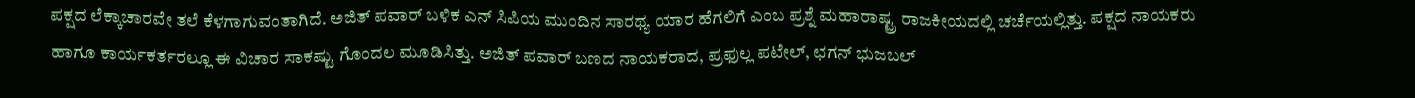ಪಕ್ಷದ ಲೆಕ್ಕಾಚಾರವೇ ತಲೆ ಕೆಳಗಾಗುವಂತಾಗಿದೆ. ಅಜಿತ್ ಪವಾರ್ ಬಳಿಕ ಎನ್ ಸಿಪಿಯ ಮುಂದಿನ ಸಾರಥ್ಯ ಯಾರ ಹೆಗಲಿಗೆ ಎಂಬ ಪ್ರಶ್ನೆ ಮಹಾರಾಷ್ಟ್ರ ರಾಜಕೀಯದಲ್ಲಿ ಚರ್ಚೆಯಲ್ಲಿತ್ತು‌. ಪಕ್ಷದ ನಾಯಕರು ಹಾಗೂ ಕಾರ್ಯಕರ್ತರಲ್ಲೂ ಈ ವಿಚಾರ ಸಾಕಷ್ಟು ಗೊಂದಲ ಮೂಡಿಸಿತ್ತು. ಅಜಿತ್ ಪವಾರ್ ಬಣದ ನಾಯಕರಾದ, ಪ್ರಫುಲ್ಲ ಪಟೇಲ್, ಛಗನ್ ಭುಜಬಲ್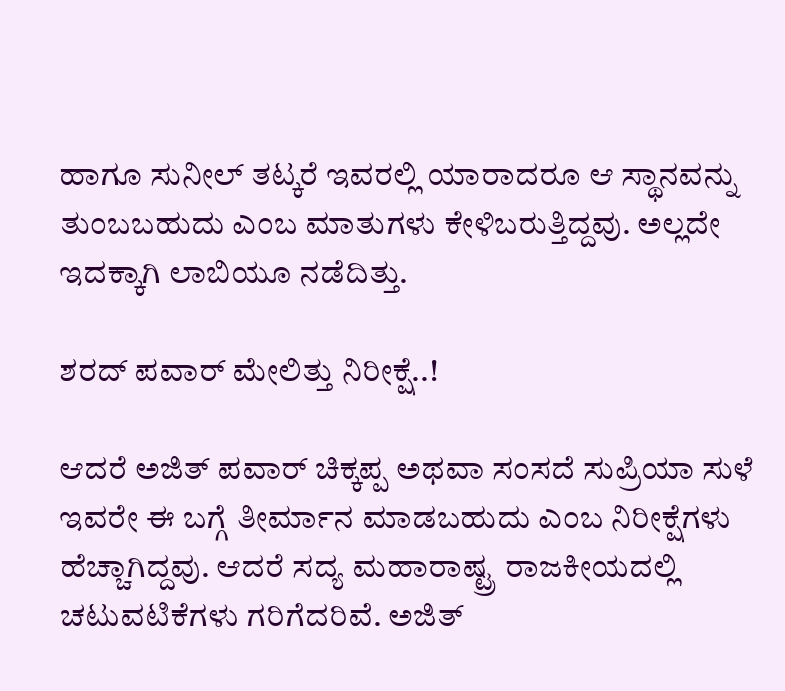ಹಾಗೂ ಸುನೀಲ್ ತಟ್ಕರೆ ಇವರಲ್ಲಿ ಯಾರಾದರೂ ಆ ಸ್ಥಾನವನ್ನು ತುಂಬಬಹುದು ಎಂಬ ಮಾತುಗಳು ಕೇಳಿಬರುತ್ತಿದ್ದವು. ಅಲ್ಲದೇ ಇದಕ್ಕಾಗಿ ಲಾಬಿಯೂ ನಡೆದಿತ್ತು.

ಶರದ್ ಪವಾರ್ ಮೇಲಿತ್ತು ನಿರೀಕ್ಷೆ..!

ಆದರೆ ಅಜಿತ್ ಪವಾರ್ ಚಿಕ್ಕಪ್ಪ ಅಥವಾ ಸಂಸದೆ ಸುಪ್ರಿಯಾ ಸುಳೆ ಇವರೇ ಈ ಬಗ್ಗೆ ತೀರ್ಮಾನ ಮಾಡಬಹುದು ಎಂಬ ನಿರೀಕ್ಷೆಗಳು ಹೆಚ್ಚಾಗಿದ್ದವು. ಆದರೆ ಸದ್ಯ ಮಹಾರಾಷ್ಟ್ರ ರಾಜಕೀಯದಲ್ಲಿ ಚಟುವಟಿಕೆಗಳು ಗರಿಗೆದರಿವೆ. ಅಜಿತ್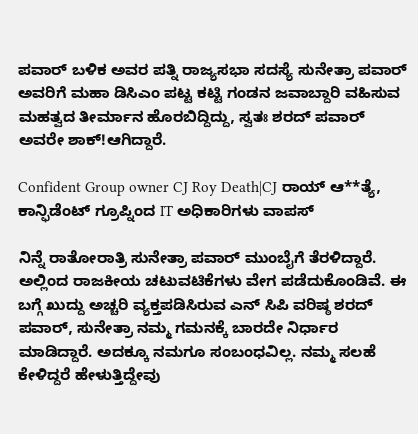ಪವಾರ್ ಬಳಿಕ ಅವರ ಪತ್ನಿ ರಾಜ್ಯಸಭಾ ಸದಸ್ಯೆ ಸುನೇತ್ರಾ ಪವಾರ್ ಅವರಿಗೆ ಮಹಾ ಡಿಸಿಎಂ ಪಟ್ಟ ಕಟ್ಟಿ ಗಂಡನ ಜವಾಬ್ದಾರಿ‌ ವಹಿಸುವ ಮಹತ್ವದ ತೀರ್ಮಾನ ಹೊರಬಿದ್ದಿದ್ದು, ಸ್ವತಃ ಶರದ್ ಪವಾರ್ ಅವರೇ ಶಾಕ್!ಆಗಿದ್ದಾರೆ.

Confident Group owner CJ Roy Death|CJ ರಾಯ್ ಆ**ತ್ಯೆ, ಕಾನ್ಫಿಡೆಂಟ್ ಗ್ರೂಪ್ನಿಂದ IT ಅಧಿಕಾರಿಗಳು ವಾಪಸ್

ನಿನ್ನೆ ರಾತೋರಾತ್ರಿ ಸುನೇತ್ರಾ ಪವಾರ್ ಮುಂಬೈಗೆ ತೆರಳಿದ್ದಾರೆ. ಅಲ್ಲಿಂದ ರಾಜಕೀಯ ಚಟುವಟಿಕೆಗಳು ವೇಗ ಪಡೆದುಕೊಂಡಿವೆ. ಈ ಬಗ್ಗೆ ಖುದ್ದು ಅಚ್ಚರಿ ವ್ಯಕ್ತಪಡಿಸಿರುವ ಎನ್ ಸಿಪಿ ವರಿಷ್ಠ ಶರದ್ ಪವಾರ್, ಸುನೇತ್ರಾ ನಮ್ಮ ಗಮನಕ್ಕೆ ಬಾರದೇ ನಿರ್ಧಾರ ಮಾಡಿದ್ದಾರೆ. ಅದಕ್ಕೂ ನಮಗೂ ಸಂಬಂಧವಿಲ್ಲ. ನಮ್ಮ ಸಲಹೆ ಕೇಳಿದ್ದರೆ ಹೇಳುತ್ತಿದ್ದೇವು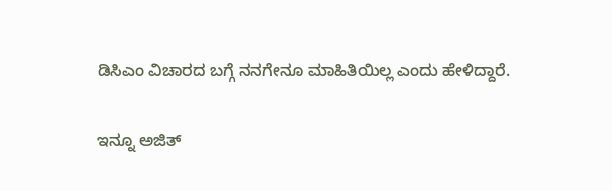ಡಿಸಿಎಂ ವಿಚಾರದ ಬಗ್ಗೆ ನನಗೇನೂ ಮಾಹಿತಿಯಿಲ್ಲ ಎಂದು ಹೇಳಿದ್ದಾರೆ.

ಇನ್ನೂ ಅಜಿತ್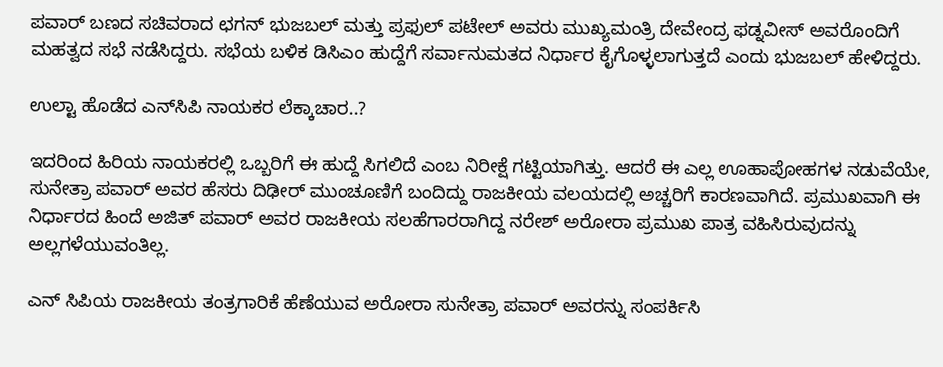ಪವಾರ್ ಬಣದ ಸಚಿವರಾದ ಛಗನ್ ಭುಜಬಲ್ ಮತ್ತು ಪ್ರಫುಲ್ ಪಟೇಲ್ ಅವರು ಮುಖ್ಯಮಂತ್ರಿ ದೇವೇಂದ್ರ ಫಡ್ನವೀಸ್ ಅವರೊಂದಿಗೆ ಮಹತ್ವದ ಸಭೆ ನಡೆಸಿದ್ದರು. ಸಭೆಯ ಬಳಿಕ ಡಿಸಿಎಂ ಹುದ್ದೆಗೆ ಸರ್ವಾನುಮತದ ನಿರ್ಧಾರ ಕೈಗೊಳ್ಳಲಾಗುತ್ತದೆ ಎಂದು ಭುಜಬಲ್ ಹೇಳಿದ್ದರು.

ಉಲ್ಟಾ ಹೊಡೆದ ಎನ್‌ಸಿಪಿ ನಾಯಕರ ಲೆಕ್ಕಾಚಾರ..?

ಇದರಿಂದ ಹಿರಿಯ ನಾಯಕರಲ್ಲಿ ಒಬ್ಬರಿಗೆ ಈ ಹುದ್ದೆ ಸಿಗಲಿದೆ ಎಂಬ ನಿರೀಕ್ಷೆ ಗಟ್ಟಿಯಾಗಿತ್ತು. ಆದರೆ ಈ ಎಲ್ಲ ಊಹಾಪೋಹಗಳ ನಡುವೆಯೇ, ಸುನೇತ್ರಾ ಪವಾರ್ ಅವರ ಹೆಸರು ದಿಢೀರ್ ಮುಂಚೂಣಿಗೆ ಬಂದಿದ್ದು ರಾಜಕೀಯ ವಲಯದಲ್ಲಿ ಅಚ್ಚರಿಗೆ ಕಾರಣವಾಗಿದೆ. ಪ್ರಮುಖವಾಗಿ ಈ ನಿರ್ಧಾರದ ಹಿಂದೆ ಅಜಿತ್ ಪವಾರ್ ಅವರ ರಾಜಕೀಯ ಸಲಹೆಗಾರರಾಗಿದ್ದ ನರೇಶ್ ಅರೋರಾ ಪ್ರಮುಖ ಪಾತ್ರ ವಹಿಸಿರುವುದನ್ನು ಅಲ್ಲಗಳೆಯುವಂತಿಲ್ಲ.

ಎನ್ ಸಿಪಿಯ ರಾಜಕೀಯ ತಂತ್ರಗಾರಿಕೆ ಹೆಣೆಯುವ ಅರೋರಾ ಸುನೇತ್ರಾ ಪವಾರ್ ಅವರನ್ನು ಸಂಪರ್ಕಿಸಿ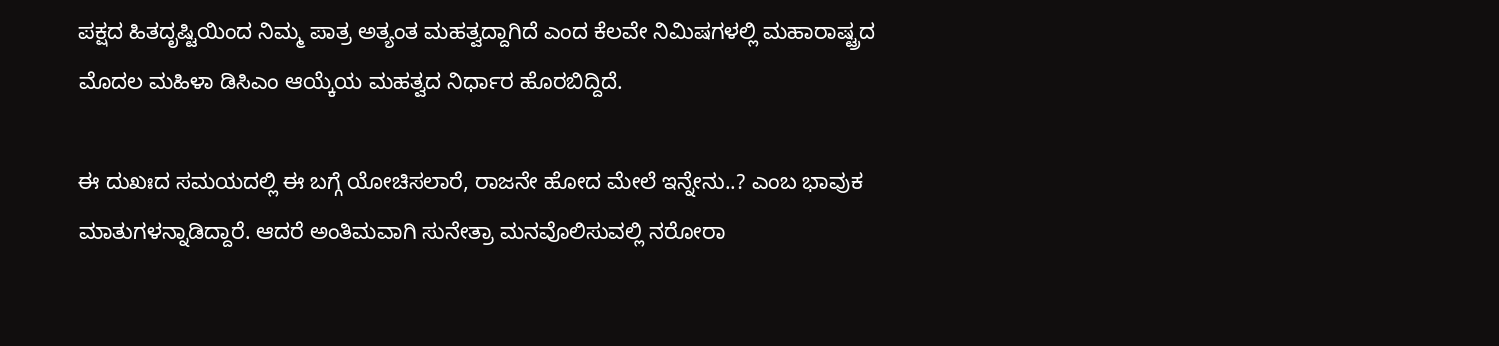ಪಕ್ಷದ ಹಿತದೃಷ್ಟಿಯಿಂದ ನಿಮ್ಮ ಪಾತ್ರ ಅತ್ಯಂತ ಮಹತ್ವದ್ದಾಗಿದೆ ಎಂದ ಕೆಲವೇ ನಿಮಿಷಗಳಲ್ಲಿ ಮಹಾರಾಷ್ಟ್ರದ ಮೊದಲ ಮಹಿಳಾ ಡಿಸಿಎಂ ಆಯ್ಕೆಯ ಮಹತ್ವದ ನಿರ್ಧಾರ ಹೊರಬಿದ್ದಿದೆ.

ಈ ದುಖಃದ ಸಮಯದಲ್ಲಿ ಈ ಬಗ್ಗೆ ಯೋಚಿಸಲಾರೆ, ರಾಜನೇ ಹೋದ ಮೇಲೆ ಇನ್ನೇನು..? ಎಂಬ ಭಾವುಕ ಮಾತುಗಳನ್ನಾಡಿದ್ದಾರೆ. ಆದರೆ ಅಂತಿಮವಾಗಿ ಸುನೇತ್ರಾ ಮನವೊಲಿಸುವಲ್ಲಿ ನರೋರಾ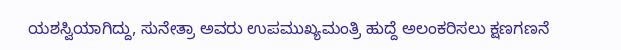ಯಶಸ್ವಿಯಾಗಿದ್ದು, ಸುನೇತ್ರಾ ಅವರು ಉಪಮುಖ್ಯಮಂತ್ರಿ ಹುದ್ದೆ ಅಲಂಕರಿಸಲು ಕ್ಷಣಗಣನೆ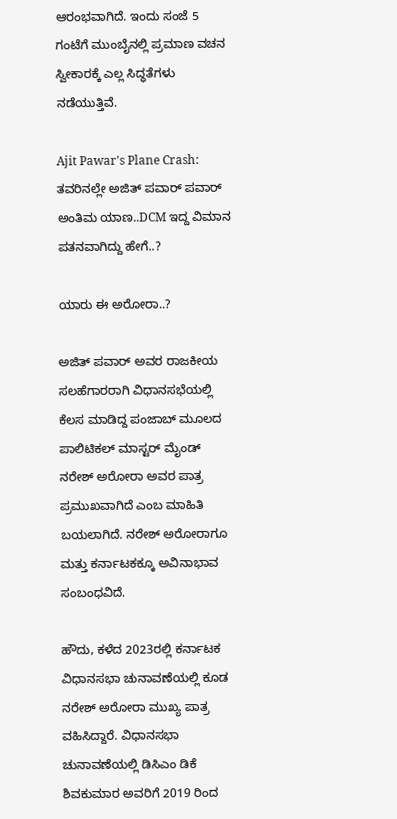ಆರಂಭವಾಗಿದೆ. ಇಂದು ಸಂಜೆ 5 ಗಂಟೆಗೆ ಮುಂಬೈನಲ್ಲಿ ಪ್ರಮಾಣ ವಚನ ಸ್ವೀಕಾರಕ್ಕೆ ಎಲ್ಲ ಸಿದ್ಧತೆಗಳು ನಡೆಯುತ್ತಿವೆ.

Ajit Pawar's Plane Crash: ತವರಿನಲ್ಲೇ ಅಜಿತ್ ಪವಾರ್ ಪವಾರ್ ಅಂತಿಮ ಯಾಣ..DCM ಇದ್ದ ವಿಮಾನ ಪತನವಾಗಿದ್ದು ಹೇಗೆ..?

ಯಾರು ಈ ಅರೋರಾ..?

ಅಜಿತ್ ಪವಾರ್ ಅವರ ರಾಜಕೀಯ ಸಲಹೆಗಾರರಾಗಿ ವಿಧಾನಸಭೆಯಲ್ಲಿ ಕೆಲಸ ಮಾಡಿದ್ದ ಪಂಜಾಬ್ ಮೂಲದ ಪಾಲಿಟಿಕಲ್ ಮಾಸ್ಟರ್ ಮೈಂಡ್ ನರೇಶ್ ಅರೋರಾ ಅವರ ಪಾತ್ರ ಪ್ರಮುಖವಾಗಿದೆ ಎಂಬ ಮಾಹಿತಿ ಬಯಲಾಗಿದೆ. ನರೇಶ್ ಅರೋರಾಗೂ ಮತ್ತು ಕರ್ನಾಟಕಕ್ಕೂ ಅವಿನಾಭಾವ ಸಂಬಂಧವಿದೆ.

ಹೌದು, ಕಳೆದ 2023ರಲ್ಲಿ ಕರ್ನಾಟಕ ವಿಧಾನಸಭಾ ಚುನಾವಣೆಯಲ್ಲಿ ಕೂಡ ನರೇಶ್ ಅರೋರಾ ಮುಖ್ಯ ಪಾತ್ರ ವಹಿಸಿದ್ದಾರೆ. ವಿಧಾನಸಭಾ ಚುನಾವಣೆಯಲ್ಲಿ ಡಿಸಿಎಂ ಡಿಕೆ ಶಿವಕುಮಾರ ಅವರಿಗೆ 2019 ರಿಂದ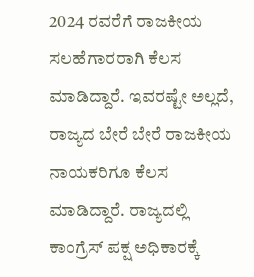2024 ರವರೆಗೆ ರಾಜಕೀಯ ಸಲಹೆಗಾರರಾಗಿ ಕೆಲಸ ಮಾಡಿದ್ದಾರೆ. ಇವರಷ್ಟೇ ಅಲ್ಲದೆ, ರಾಜ್ಯದ ಬೇರೆ ಬೇರೆ ರಾಜಕೀಯ ನಾಯಕರಿಗೂ ಕೆಲಸ ಮಾಡಿದ್ದಾರೆ. ರಾಜ್ಯದಲ್ಲಿ ಕಾಂಗ್ರೆಸ್ ಪಕ್ಷ ಅಧಿಕಾರಕ್ಕೆ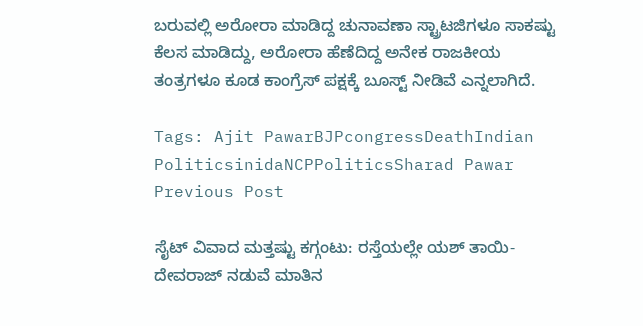ಬರುವಲ್ಲಿ ಅರೋರಾ ಮಾಡಿದ್ದ ಚುನಾವಣಾ ಸ್ಟ್ರಾಟಜಿಗಳೂ ಸಾಕಷ್ಟು ಕೆಲಸ ಮಾಡಿದ್ದು, ಅರೋರಾ ಹೆಣೆದಿದ್ದ ಅನೇಕ ರಾಜಕೀಯ ತಂತ್ರಗಳೂ ಕೂಡ ಕಾಂಗ್ರೆಸ್ ಪಕ್ಷಕ್ಕೆ ಬೂಸ್ಟ್ ನೀಡಿವೆ ಎನ್ನಲಾಗಿದೆ.

Tags: Ajit PawarBJPcongressDeathIndian PoliticsinidaNCPPoliticsSharad Pawar
Previous Post

ಸೈಟ್ ವಿವಾದ ಮತ್ತಷ್ಟು ಕಗ್ಗಂಟು: ರಸ್ತೆಯಲ್ಲೇ ಯಶ್ ತಾಯಿ-ದೇವರಾಜ್ ನಡುವೆ ಮಾತಿನ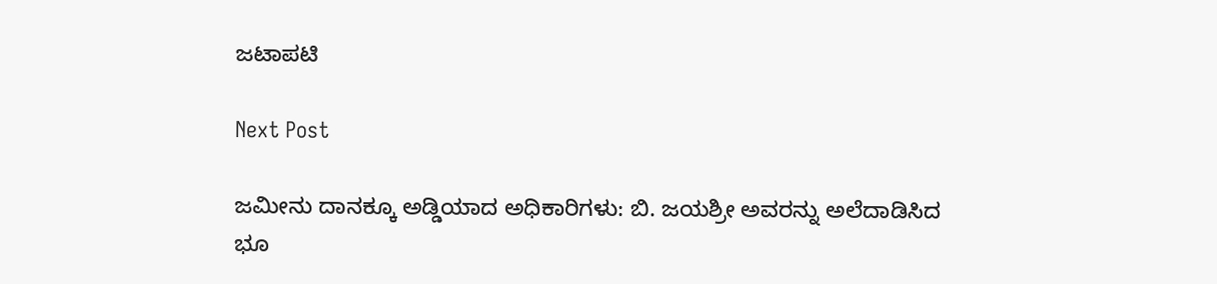ಜಟಾಪಟಿ

Next Post

ಜಮೀನು ದಾನಕ್ಕೂ ಅಡ್ಡಿಯಾದ ಅಧಿಕಾರಿಗಳು: ಬಿ. ಜಯಶ್ರೀ ಅವರನ್ನು ಅಲೆದಾಡಿಸಿದ ಭೂ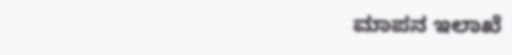ಮಾಪನ ಇಲಾಖೆ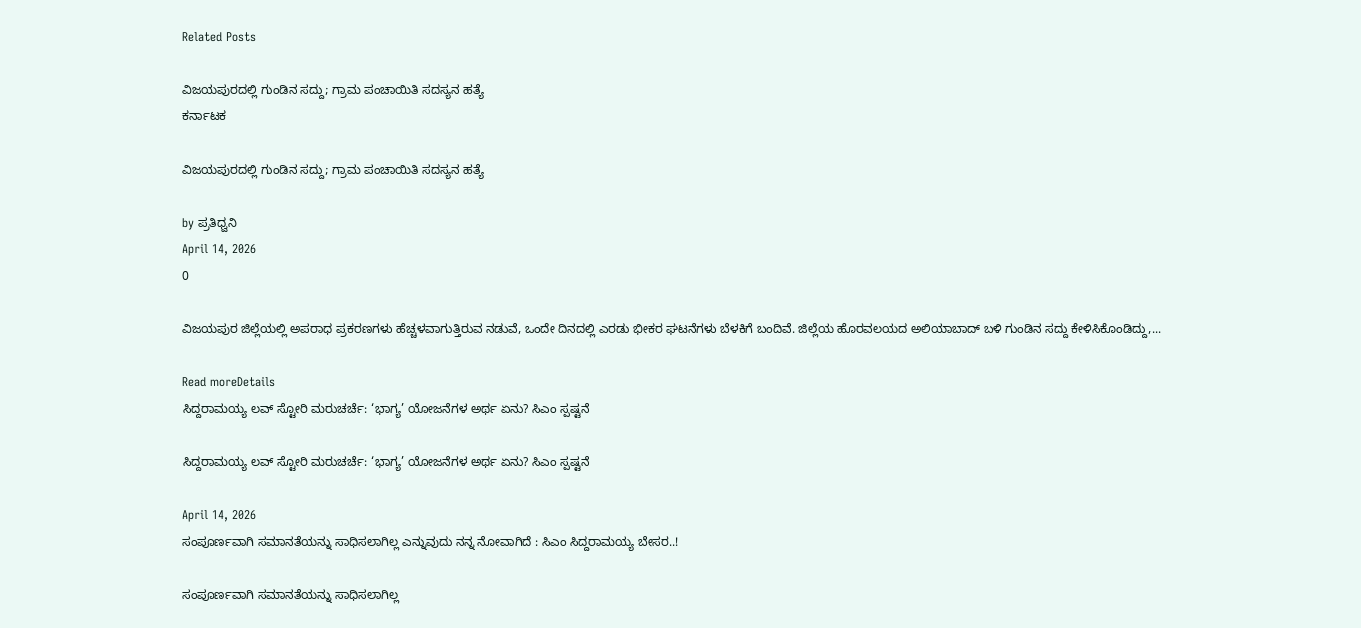Related Posts

ವಿಜಯಪುರದಲ್ಲಿ ಗುಂಡಿನ ಸದ್ದು; ಗ್ರಾಮ ಪಂಚಾಯಿತಿ ಸದಸ್ಯನ ಹತ್ಯೆ
ಕರ್ನಾಟಕ

ವಿಜಯಪುರದಲ್ಲಿ ಗುಂಡಿನ ಸದ್ದು; ಗ್ರಾಮ ಪಂಚಾಯಿತಿ ಸದಸ್ಯನ ಹತ್ಯೆ

by ಪ್ರತಿಧ್ವನಿ
April 14, 2026
0

ವಿಜಯಪುರ ಜಿಲ್ಲೆಯಲ್ಲಿ ಅಪರಾಧ ಪ್ರಕರಣಗಳು ಹೆಚ್ಚಳವಾಗುತ್ತಿರುವ ನಡುವೆ, ಒಂದೇ ದಿನದಲ್ಲಿ ಎರಡು ಭೀಕರ ಘಟನೆಗಳು ಬೆಳಕಿಗೆ ಬಂದಿವೆ. ಜಿಲ್ಲೆಯ ಹೊರವಲಯದ ಅಲಿಯಾಬಾದ್ ಬಳಿ ಗುಂಡಿನ ಸದ್ದು ಕೇಳಿಸಿಕೊಂಡಿದ್ದು,...

Read moreDetails
ಸಿದ್ದರಾಮಯ್ಯ ಲವ್ ಸ್ಟೋರಿ ಮರುಚರ್ಚೆ: ‘ಭಾಗ್ಯ’ ಯೋಜನೆಗಳ ಅರ್ಥ ಏನು? ಸಿಎಂ ಸ್ಪಷ್ಟನೆ

ಸಿದ್ದರಾಮಯ್ಯ ಲವ್ ಸ್ಟೋರಿ ಮರುಚರ್ಚೆ: ‘ಭಾಗ್ಯ’ ಯೋಜನೆಗಳ ಅರ್ಥ ಏನು? ಸಿಎಂ ಸ್ಪಷ್ಟನೆ

April 14, 2026
ಸಂಪೂರ್ಣವಾಗಿ ಸಮಾನತೆಯನ್ನು ಸಾಧಿಸಲಾಗಿಲ್ಲ ಎನ್ನುವುದು ನನ್ನ ನೋವಾಗಿದೆ : ಸಿಎಂ ಸಿದ್ದರಾಮಯ್ಯ ಬೇಸರ..!

ಸಂಪೂರ್ಣವಾಗಿ ಸಮಾನತೆಯನ್ನು ಸಾಧಿಸಲಾಗಿಲ್ಲ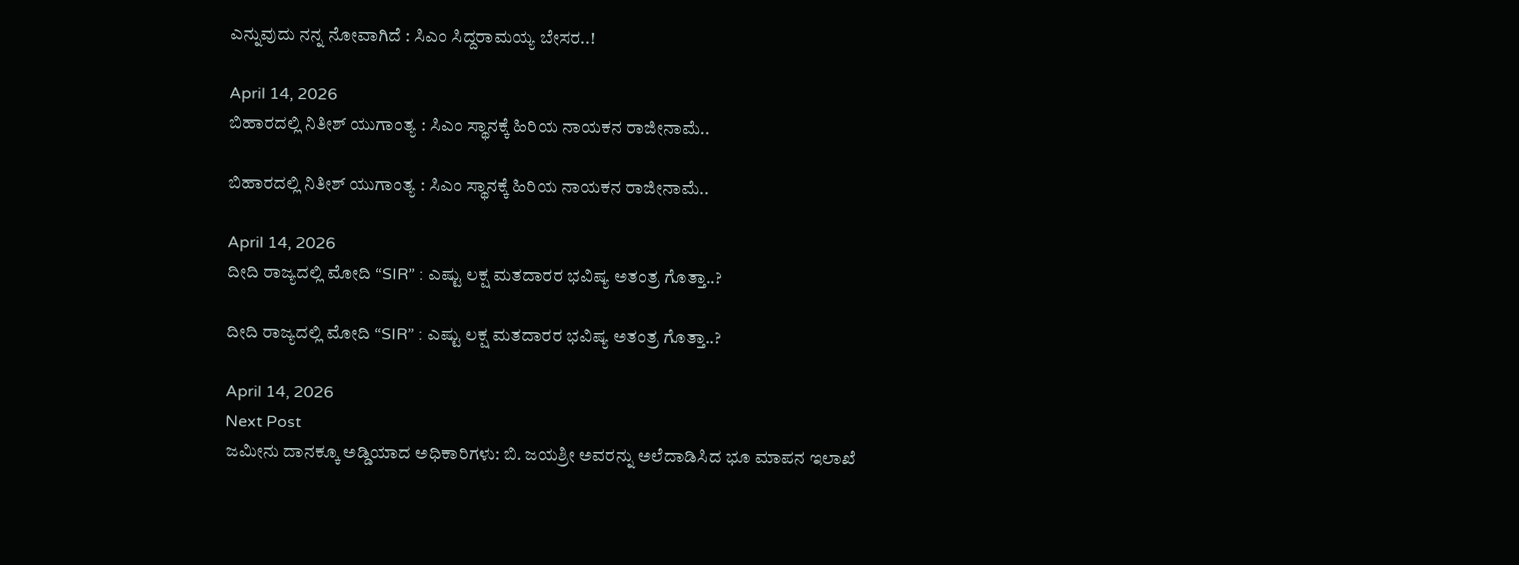ಎನ್ನುವುದು ನನ್ನ ನೋವಾಗಿದೆ : ಸಿಎಂ ಸಿದ್ದರಾಮಯ್ಯ ಬೇಸರ..!

April 14, 2026
ಬಿಹಾರದಲ್ಲಿ ನಿತೀಶ್‌ ಯುಗಾಂತ್ಯ : ಸಿಎಂ ಸ್ಥಾನಕ್ಕೆ ಹಿರಿಯ ನಾಯಕನ ರಾಜೀನಾಮೆ..

ಬಿಹಾರದಲ್ಲಿ ನಿತೀಶ್‌ ಯುಗಾಂತ್ಯ : ಸಿಎಂ ಸ್ಥಾನಕ್ಕೆ ಹಿರಿಯ ನಾಯಕನ ರಾಜೀನಾಮೆ..

April 14, 2026
ದೀದಿ ರಾಜ್ಯದಲ್ಲಿ ಮೋದಿ “SIR” : ಎಷ್ಟು ಲಕ್ಷ ಮತದಾರರ ಭವಿಷ್ಯ ಅತಂತ್ರ ಗೊತ್ತಾ..?

ದೀದಿ ರಾಜ್ಯದಲ್ಲಿ ಮೋದಿ “SIR” : ಎಷ್ಟು ಲಕ್ಷ ಮತದಾರರ ಭವಿಷ್ಯ ಅತಂತ್ರ ಗೊತ್ತಾ..?

April 14, 2026
Next Post
ಜಮೀನು ದಾನಕ್ಕೂ ಅಡ್ಡಿಯಾದ ಅಧಿಕಾರಿಗಳು: ಬಿ. ಜಯಶ್ರೀ ಅವರನ್ನು ಅಲೆದಾಡಿಸಿದ ಭೂ ಮಾಪನ ಇಲಾಖೆ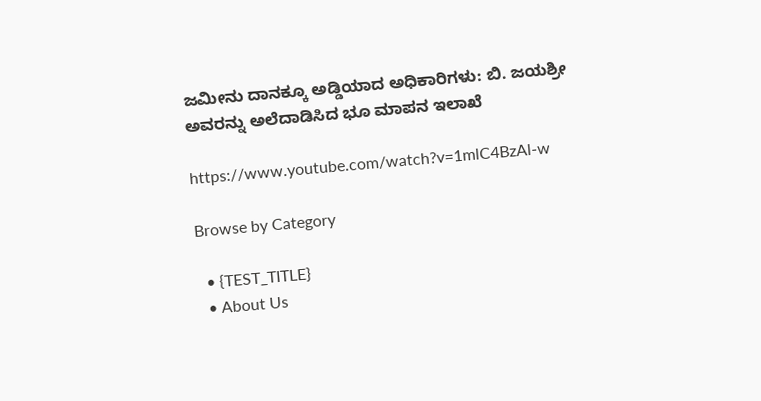ಜಮೀನು ದಾನಕ್ಕೂ ಅಡ್ಡಿಯಾದ ಅಧಿಕಾರಿಗಳು: ಬಿ. ಜಯಶ್ರೀ ಅವರನ್ನು ಅಲೆದಾಡಿಸಿದ ಭೂ ಮಾಪನ ಇಲಾಖೆ

https://www.youtube.com/watch?v=1mlC4BzAl-w

Browse by Category

  • {TEST_TITLE}
  • About Us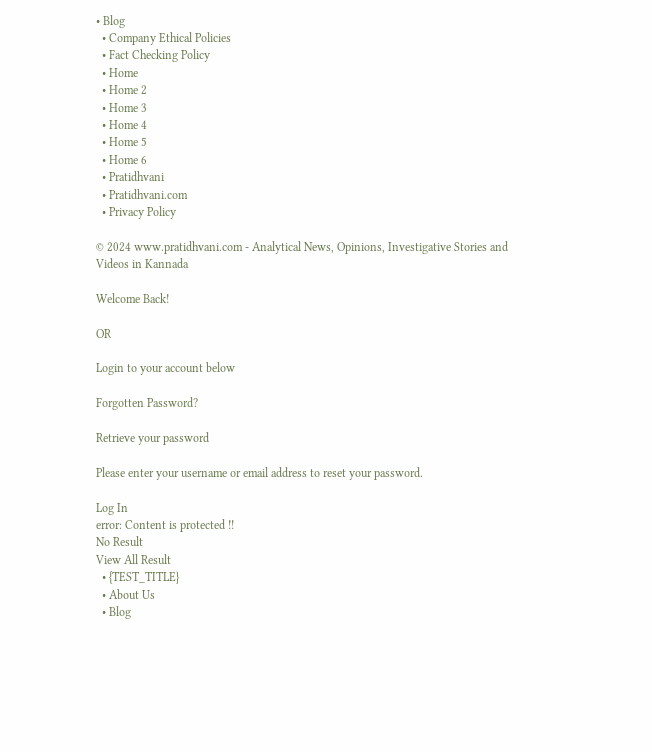• Blog
  • Company Ethical Policies
  • Fact Checking Policy
  • Home
  • Home 2
  • Home 3
  • Home 4
  • Home 5
  • Home 6
  • Pratidhvani
  • Pratidhvani.com
  • Privacy Policy

© 2024 www.pratidhvani.com - Analytical News, Opinions, Investigative Stories and Videos in Kannada

Welcome Back!

OR

Login to your account below

Forgotten Password?

Retrieve your password

Please enter your username or email address to reset your password.

Log In
error: Content is protected !!
No Result
View All Result
  • {TEST_TITLE}
  • About Us
  • Blog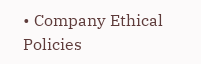• Company Ethical Policies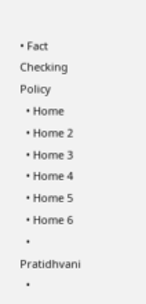• Fact Checking Policy
  • Home
  • Home 2
  • Home 3
  • Home 4
  • Home 5
  • Home 6
  • Pratidhvani
  •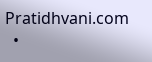Pratidhvani.com
  •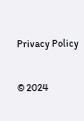Privacy Policy

© 2024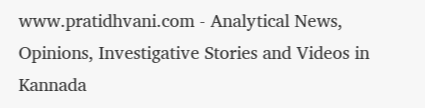www.pratidhvani.com - Analytical News, Opinions, Investigative Stories and Videos in Kannada